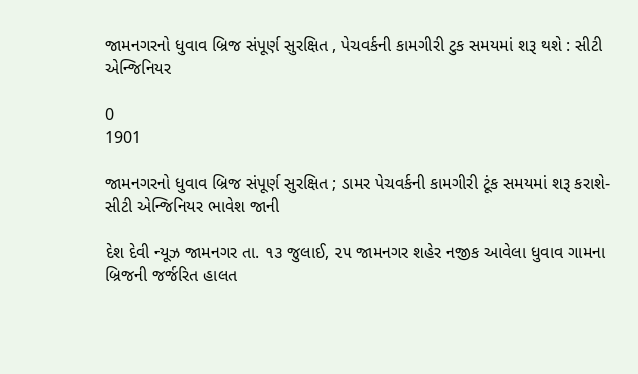જામનગરનો ધુવાવ બ્રિજ સંપૂર્ણ સુરક્ષિત , પેચવર્કની કામગીરી ટુક સમયમાં શરૂ થશે : સીટી એન્જિનિયર

0
1901

જામનગરનો ધુવાવ બ્રિજ સંપૂર્ણ સુરક્ષિત ; ડામર પેચવર્કની કામગીરી ટૂંક સમયમાં શરૂ કરાશે-સીટી એન્જિનિયર ભાવેશ જાની

દેશ દેવી ન્યૂઝ જામનગર તા. ૧૩ જુલાઈ, ૨૫ જામનગર શહેર નજીક આવેલા ધુવાવ ગામના બ્રિજની જર્જરિત હાલત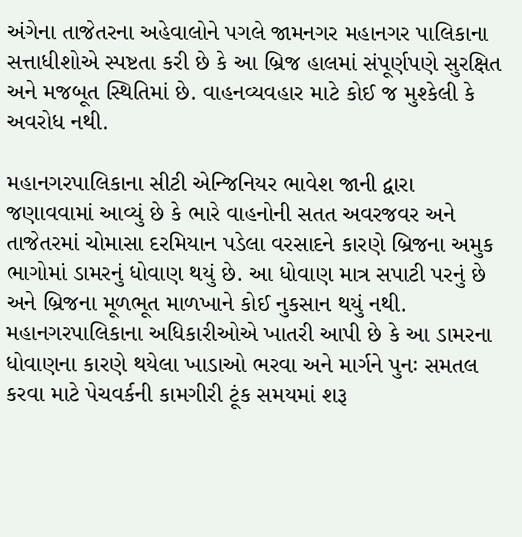અંગેના તાજેતરના અહેવાલોને પગલે જામનગર મહાનગર પાલિકાના સત્તાધીશોએ સ્પષ્ટતા કરી છે કે આ બ્રિજ હાલમાં સંપૂર્ણપણે સુરક્ષિત અને મજબૂત સ્થિતિમાં છે. વાહનવ્યવહાર માટે કોઈ જ મુશ્કેલી કે અવરોધ નથી.

મહાનગરપાલિકાના સીટી એન્જિનિયર ભાવેશ જાની દ્વારા જણાવવામાં આવ્યું છે કે ભારે વાહનોની સતત અવરજવર અને તાજેતરમાં ચોમાસા દરમિયાન પડેલા વરસાદને કારણે બ્રિજના અમુક ભાગોમાં ડામરનું ધોવાણ થયું છે. આ ધોવાણ માત્ર સપાટી પરનું છે અને બ્રિજના મૂળભૂત માળખાને કોઈ નુકસાન થયું નથી. મહાનગરપાલિકાના અધિકારીઓએ ખાતરી આપી છે કે આ ડામરના ધોવાણના કારણે થયેલા ખાડાઓ ભરવા અને માર્ગને પુનઃ સમતલ કરવા માટે પેચવર્કની કામગીરી ટૂંક સમયમાં શરૂ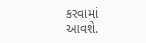કરવામાં આવશે.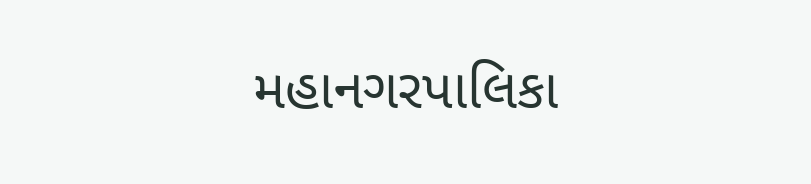મહાનગરપાલિકા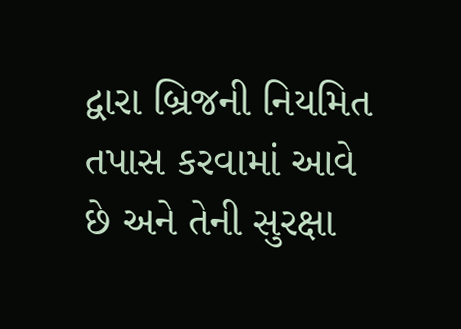દ્વારા બ્રિજની નિયમિત તપાસ કરવામાં આવે છે અને તેની સુરક્ષા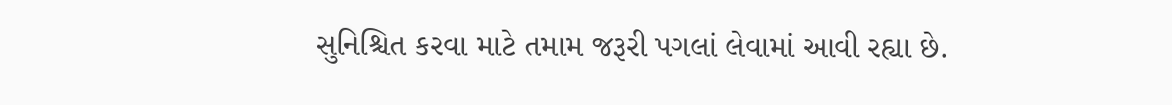સુનિશ્ચિત કરવા માટે તમામ જરૂરી પગલાં લેવામાં આવી રહ્યા છે.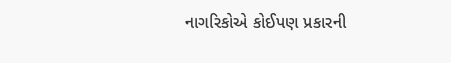નાગરિકોએ કોઈપણ પ્રકારની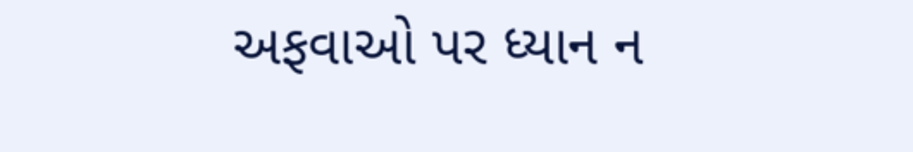અફવાઓ પર ધ્યાન ન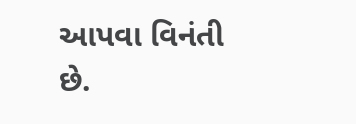આપવા વિનંતી છે.